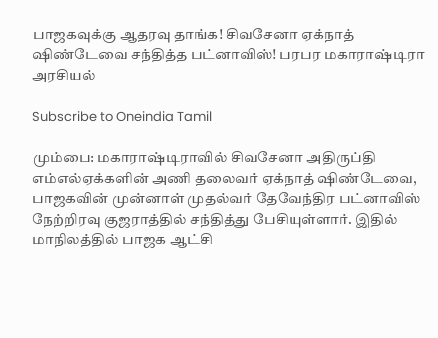பாஜகவுக்கு ஆதரவு தாங்க! சிவசேனா ஏக்நாத் ஷிண்டேவை சந்தித்த பட்னாவிஸ்! பரபர மகாராஷ்டிரா அரசியல்

Subscribe to Oneindia Tamil

மும்பை: மகாராஷ்டிராவில் சிவசேனா அதிருப்தி எம்எல்ஏக்களின் அணி தலைவர் ஏக்நாத் ஷிண்டேவை, பாஜகவின் முன்னாள் முதல்வர் தேவேந்திர பட்னாவிஸ் நேற்றிரவு குஜராத்தில் சந்தித்து பேசியுள்ளார். இதில் மாநிலத்தில் பாஜக ஆட்சி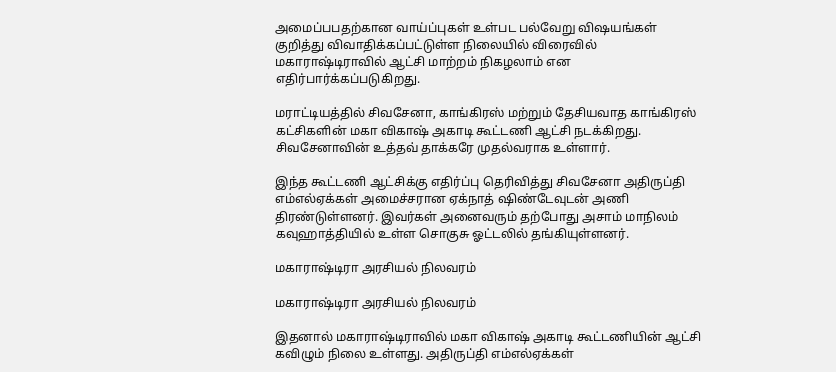அமைப்பபதற்கான வாய்ப்புகள் உள்பட பல்வேறு விஷயங்கள் குறித்து விவாதிக்கப்பட்டுள்ள நிலையில் விரைவில் மகாராஷ்டிராவில் ஆட்சி மாற்றம் நிகழலாம் என எதிர்பார்க்கப்படுகிறது.

மராட்டியத்தில் சிவசேனா, காங்கிரஸ் மற்றும் தேசியவாத காங்கிரஸ் கட்சிகளின் மகா விகாஷ் அகாடி கூட்டணி ஆட்சி நடக்கிறது. சிவசேனாவின் உத்தவ் தாக்கரே முதல்வராக உள்ளார்.

இந்த கூட்டணி ஆட்சிக்கு எதிர்ப்பு தெரிவித்து சிவசேனா அதிருப்தி எம்எல்ஏக்கள் அமைச்சரான ஏக்நாத் ஷிண்டேவுடன் அணி திரண்டுள்ளனர். இவர்கள் அனைவரும் தற்போது அசாம் மாநிலம் கவுஹாத்தியில் உள்ள சொகுசு ஓட்டலில் தங்கியுள்ளனர்.

மகாராஷ்டிரா அரசியல் நிலவரம்

மகாராஷ்டிரா அரசியல் நிலவரம்

இதனால் மகாராஷ்டிராவில் மகா விகாஷ் அகாடி கூட்டணியின் ஆட்சி கவிழும் நிலை உள்ளது. அதிருப்தி எம்எல்ஏக்கள்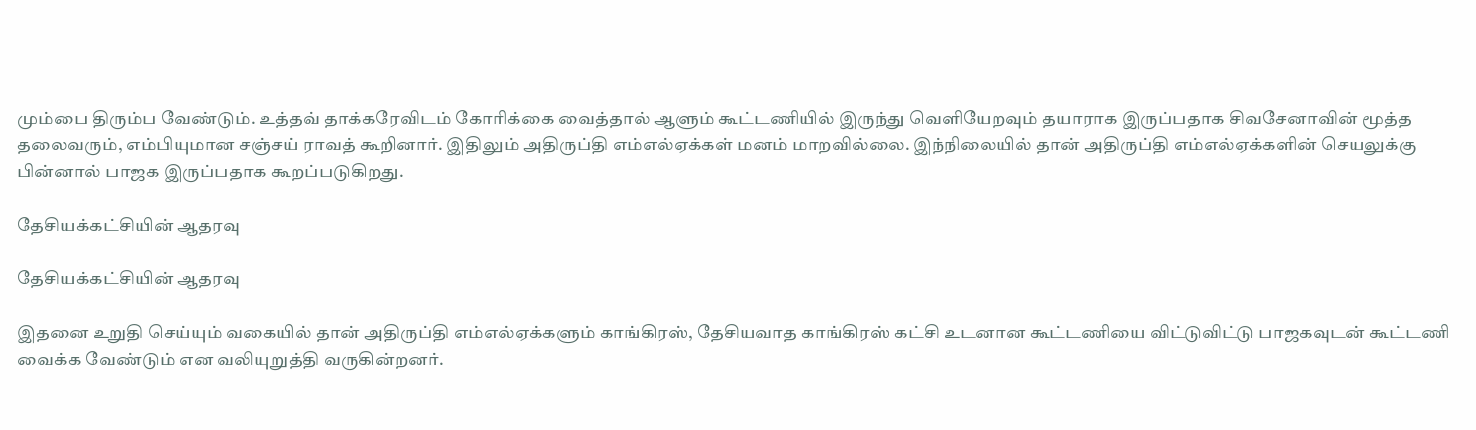மும்பை திரும்ப வேண்டும். உத்தவ் தாக்கரேவிடம் கோரிக்கை வைத்தால் ஆளும் கூட்டணியில் இருந்து வெளியேறவும் தயாராக இருப்பதாக சிவசேனாவின் மூத்த தலைவரும், எம்பியுமான சஞ்சய் ராவத் கூறினார். இதிலும் அதிருப்தி எம்எல்ஏக்கள் மனம் மாறவில்லை. இந்நிலையில் தான் அதிருப்தி எம்எல்ஏக்களின் செயலுக்கு பின்னால் பாஜக இருப்பதாக கூறப்படுகிறது.

தேசியக்கட்சியின் ஆதரவு

தேசியக்கட்சியின் ஆதரவு

இதனை உறுதி செய்யும் வகையில் தான் அதிருப்தி எம்எல்ஏக்களும் காங்கிரஸ், தேசியவாத காங்கிரஸ் கட்சி உடனான கூட்டணியை விட்டுவிட்டு பாஜகவுடன் கூட்டணி வைக்க வேண்டும் என வலியுறுத்தி வருகின்றனர்.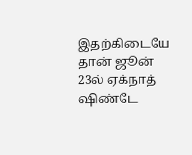இதற்கிடையே தான் ஜூன் 23ல் ஏக்நாத் ஷிண்டே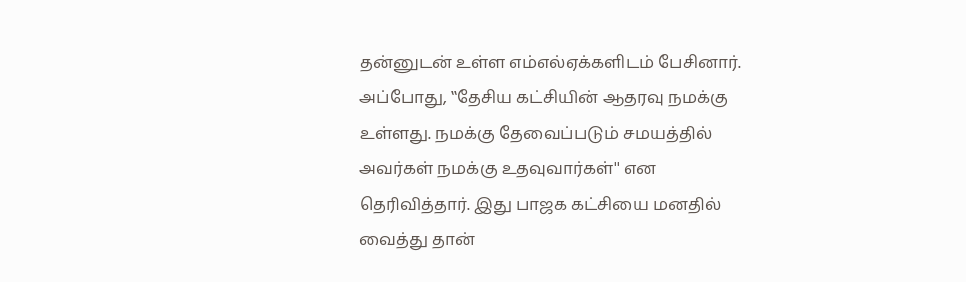தன்னுடன் உள்ள எம்எல்ஏக்களிடம் பேசினார். அப்போது, ‛‛தேசிய கட்சியின் ஆதரவு நமக்கு உள்ளது. நமக்கு தேவைப்படும் சமயத்தில் அவர்கள் நமக்கு உதவுவார்கள்'' என தெரிவித்தார். இது பாஜக கட்சியை மனதில் வைத்து தான்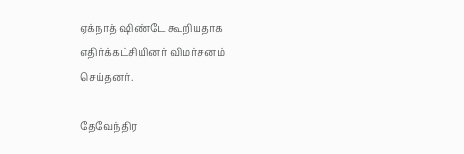ஏக்நாத் ஷிண்டே கூறியதாக எதிர்க்கட்சியினர் விமர்சனம் செய்தனர்.

தேவேந்திர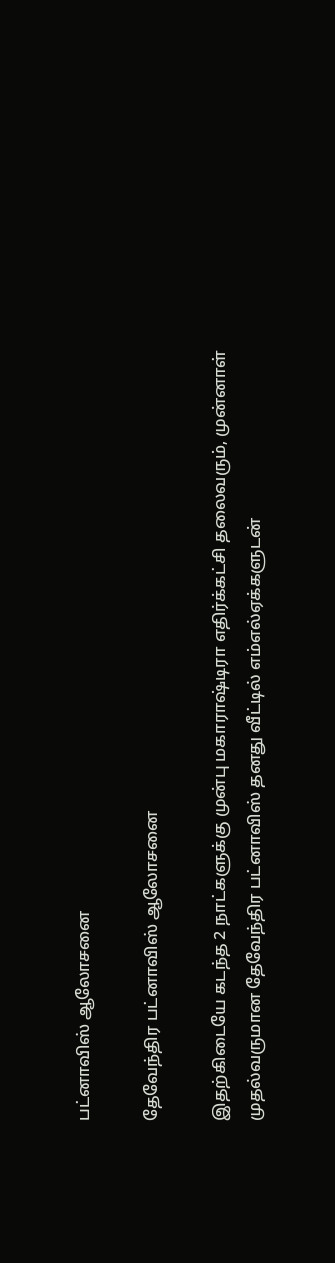பட்னாவிஸ் ஆலோசனை

தேவேந்திர பட்னாவிஸ் ஆலோசனை

இதற்கிடையே கடந்த 2 நாட்களுக்கு முன்பு மகாராஷ்டிரா எதிர்க்கட்சி தலைவரும், முன்னாள் முதல்வருமான தேவேந்திர பட்னாவிஸ் தனது வீட்டில் எம்எல்ஏக்களுடன்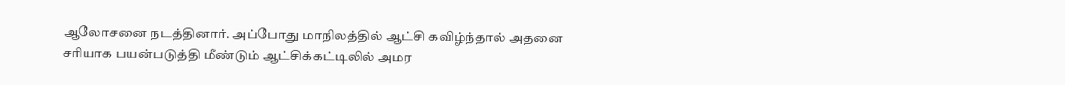ஆலோசனை நடத்தினார். அப்போது மாநிலத்தில் ஆட்சி கவிழ்ந்தால் அதனை சரியாக பயன்படுத்தி மீண்டும் ஆட்சிக்கட்டிலில் அமர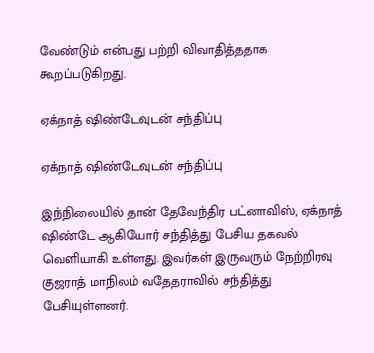வேண்டும் என்பது பற்றி விவாதித்ததாக கூறப்படுகிறது.

ஏக்நாத் ஷிண்டேவுடன் சந்திப்பு

ஏக்நாத் ஷிண்டேவுடன் சந்திப்பு

இந்நிலையில் தான் தேவேந்திர பட்னாவிஸ், ஏக்நாத் ஷிண்டே ஆகியோர் சந்தித்து பேசிய தகவல் வெளியாகி உள்ளது. இவர்கள் இருவரும் நேற்றிரவு குஜராத் மாநிலம் வதேதராவில் சந்தித்து பேசியுள்ளனர்.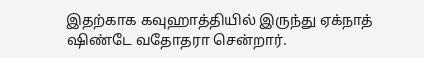இதற்காக கவுஹாத்தியில் இருந்து ஏக்நாத் ஷிண்டே வதோதரா சென்றார்.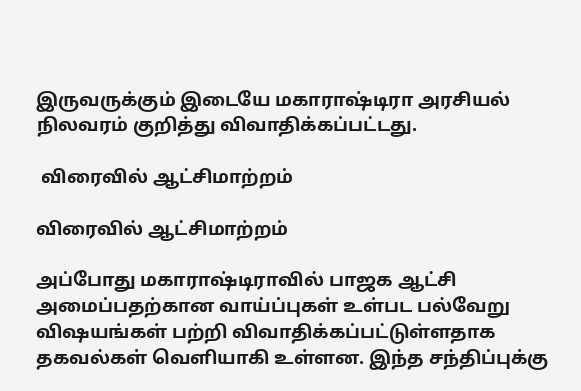இருவருக்கும் இடையே மகாராஷ்டிரா அரசியல் நிலவரம் குறித்து விவாதிக்கப்பட்டது.

 விரைவில் ஆட்சிமாற்றம்

விரைவில் ஆட்சிமாற்றம்

அப்போது மகாராஷ்டிராவில் பாஜக ஆட்சி அமைப்பதற்கான வாய்ப்புகள் உள்பட பல்வேறு விஷயங்கள் பற்றி விவாதிக்கப்பட்டுள்ளதாக தகவல்கள் வெளியாகி உள்ளன. இந்த சந்திப்புக்கு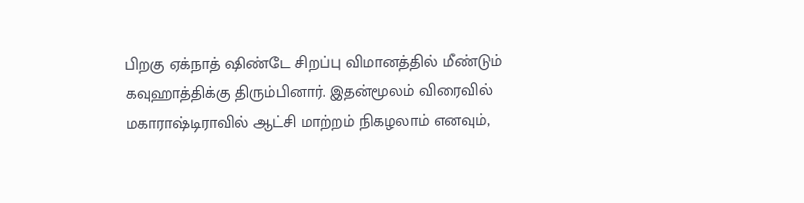பிறகு ஏக்நாத் ஷிண்டே சிறப்பு விமானத்தில் மீண்டும் கவுஹாத்திக்கு திரும்பினார். இதன்மூலம் விரைவில் மகாராஷ்டிராவில் ஆட்சி மாற்றம் நிகழலாம் எனவும்,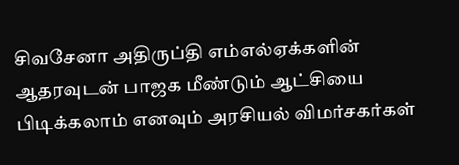சிவசேனா அதிருப்தி எம்எல்ஏக்களின் ஆதரவுடன் பாஜக மீண்டும் ஆட்சியை பிடிக்கலாம் எனவும் அரசியல் விமர்சகர்கள்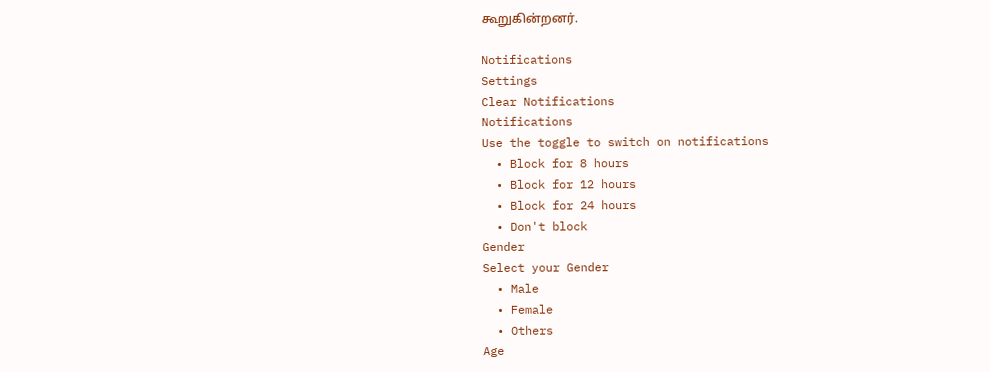கூறுகின்றனர்.

Notifications
Settings
Clear Notifications
Notifications
Use the toggle to switch on notifications
  • Block for 8 hours
  • Block for 12 hours
  • Block for 24 hours
  • Don't block
Gender
Select your Gender
  • Male
  • Female
  • Others
Age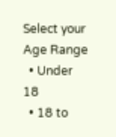Select your Age Range
  • Under 18
  • 18 to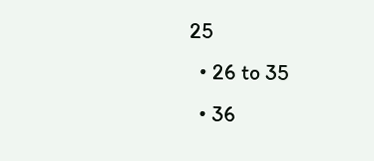25
  • 26 to 35
  • 36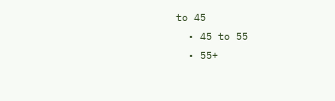to 45
  • 45 to 55
  • 55+